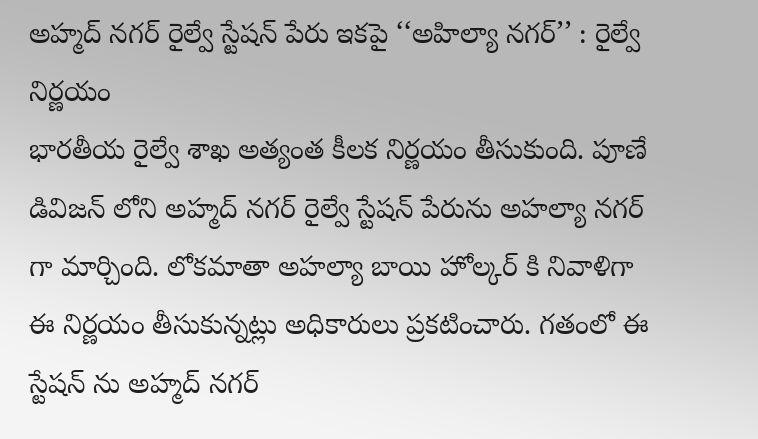అహ్మద్ నగర్ రైల్వే స్టేషన్ పేరు ఇకపై ‘‘అహిల్యా నగర్’’ : రైల్వే నిర్ణయం
భారతీయ రైల్వే శాఖ అత్యంత కీలక నిర్ణయం తీసుకుంది. పూణే డివిజన్ లోని అహ్మద్ నగర్ రైల్వే స్టేషన్ పేరును అహల్యా నగర్ గా మార్చింది. లోకమాతా అహల్యా బాయి హోల్కర్ కి నివాళిగా ఈ నిర్ణయం తీసుకున్నట్లు అధికారులు ప్రకటించారు. గతంలో ఈ స్టేషన్ ను అహ్మద్ నగర్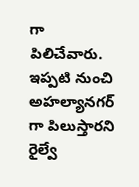గా పిలిచేవారు. ఇప్పటి నుంచి అహల్యానగర్ గా పిలుస్తారని రైల్వే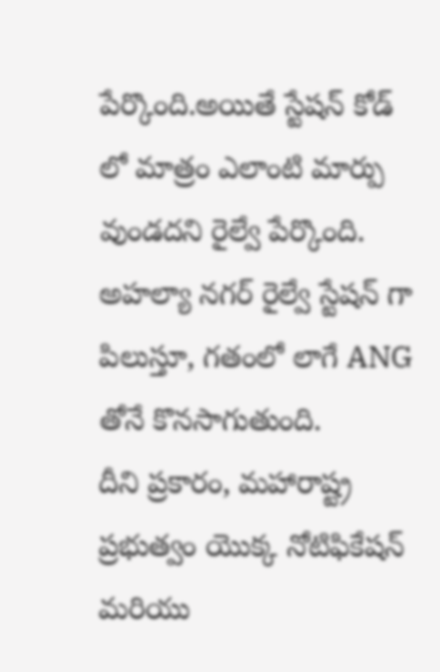పేర్కొంది.అయితే స్టేషన్ కోడ్ లో మాత్రం ఎలాంటి మార్పు వుండదని రైల్వే పేర్కొంది. అహల్యా నగర్ రైల్వే స్టేషన్ గా పిలుస్తూ, గతంలో లాగే ANG తోనే కొనసాగుతుంది.
దీని ప్రకారం, మహారాష్ట్ర ప్రభుత్వం యొక్క నోటిఫికేషన్ మరియు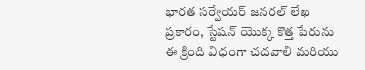భారత సర్వేయర్ జనరల్ లేఖ ప్రకారం, స్టేషన్ యొక్క కొత్త పేరును ఈ క్రింది విధంగా చదవాలి మరియు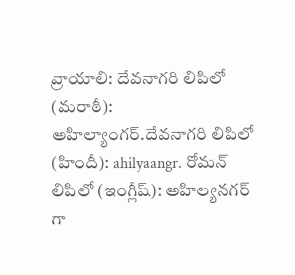వ్రాయాలి: దేవనాగరి లిపిలో (మరాఠీ): అహిల్యాంగర్.దేవనాగరి లిపిలో (హిందీ): ahilyaangr. రోమన్ లిపిలో (ఇంగ్లీష్): అహిల్యనగర్ గా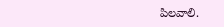పిలవాలి.